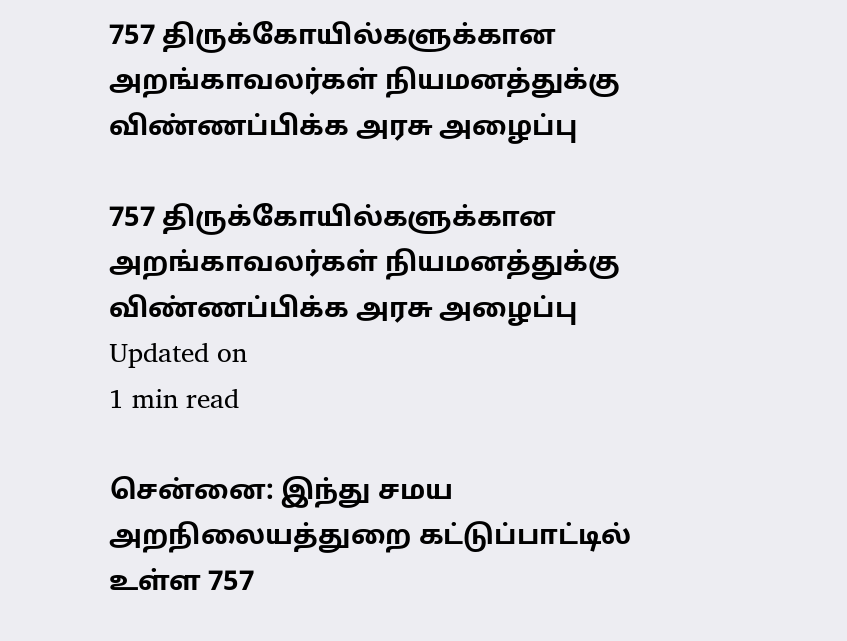757 திருக்கோயில்களுக்கான அறங்காவலர்கள் நியமனத்துக்கு விண்ணப்பிக்க அரசு அழைப்பு

757 திருக்கோயில்களுக்கான அறங்காவலர்கள் நியமனத்துக்கு விண்ணப்பிக்க அரசு அழைப்பு
Updated on
1 min read

சென்னை: இந்து சமய அறநிலையத்துறை கட்டுப்பாட்டில் உள்ள 757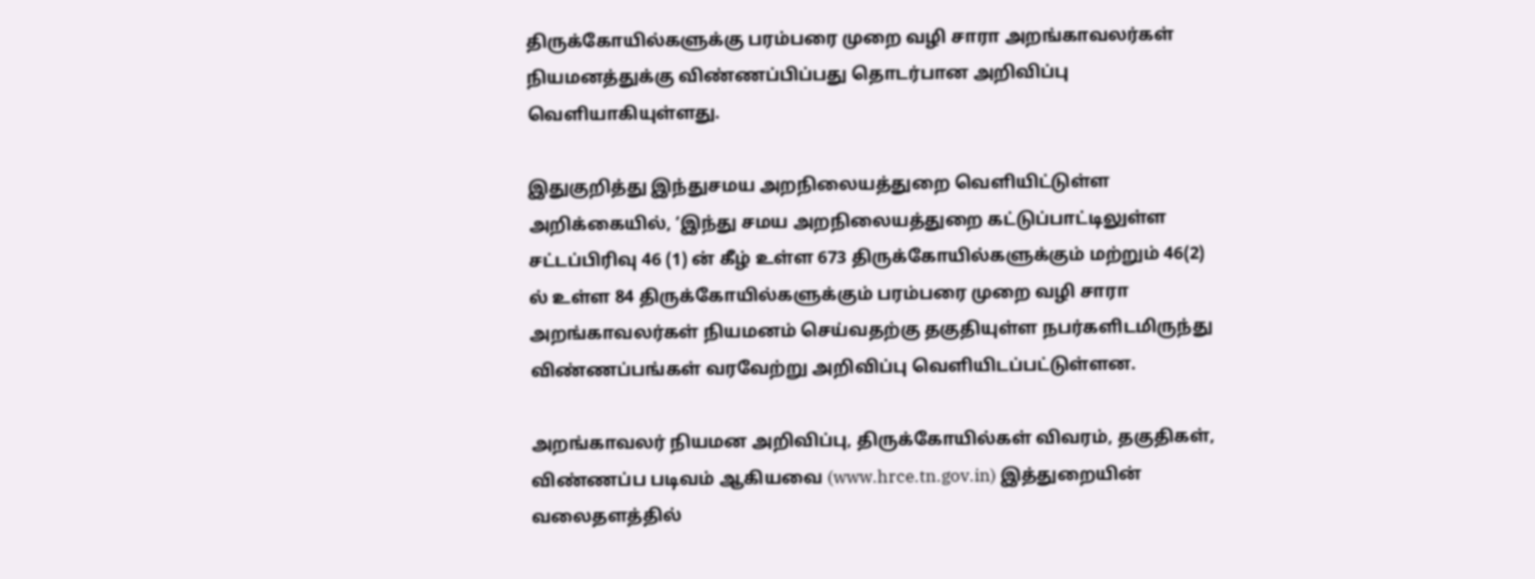திருக்கோயில்களுக்கு பரம்பரை முறை வழி சாரா அறங்காவலர்கள் நியமனத்துக்கு விண்ணப்பிப்பது தொடர்பான அறிவிப்பு வெளியாகியுள்ளது.

இதுகுறித்து இந்துசமய அறநிலையத்துறை வெளியிட்டுள்ள அறிக்கையில், ‘இந்து சமய அறநிலையத்துறை கட்டுப்பாட்டிலுள்ள சட்டப்பிரிவு 46 (1) ன் கீழ் உள்ள 673 திருக்கோயில்களுக்கும் மற்றும் 46(2) ல் உள்ள 84 திருக்கோயில்களுக்கும் பரம்பரை முறை வழி சாரா அறங்காவலர்கள் நியமனம் செய்வதற்கு தகுதியுள்ள நபர்களிடமிருந்து விண்ணப்பங்கள் வரவேற்று அறிவிப்பு வெளியிடப்பட்டுள்ளன.

அறங்காவலர் நியமன அறிவிப்பு, திருக்கோயில்கள் விவரம், தகுதிகள், விண்ணப்ப படிவம் ஆகியவை (www.hrce.tn.gov.in) இத்துறையின் வலைதளத்தில்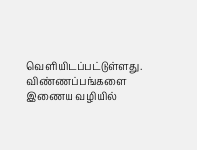வெளியிடப்பட்டுள்ளது. விண்ணப்பங்களை இணைய வழியில்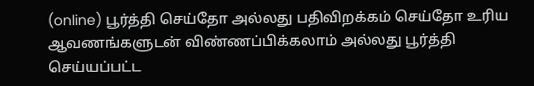(online) பூர்த்தி செய்தோ அல்லது பதிவிறக்கம் செய்தோ உரிய ஆவணங்களுடன் விண்ணப்பிக்கலாம் அல்லது பூர்த்தி செய்யப்பட்ட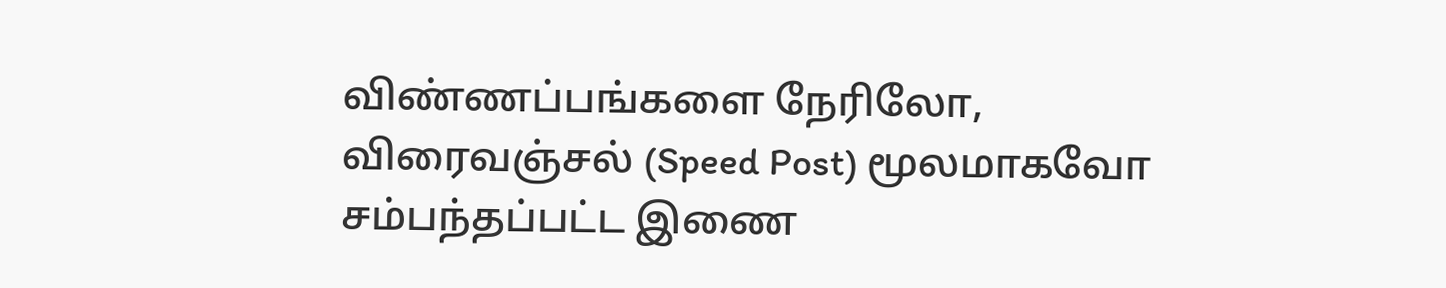விண்ணப்பங்களை நேரிலோ, விரைவஞ்சல் (Speed Post) மூலமாகவோ சம்பந்தப்பட்ட இணை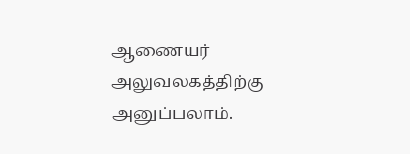ஆணையர் அலுவலகத்திற்கு அனுப்பலாம்.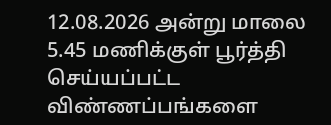12.08.2026 அன்று மாலை 5.45 மணிக்குள் பூர்த்தி செய்யப்பட்ட விண்ணப்பங்களை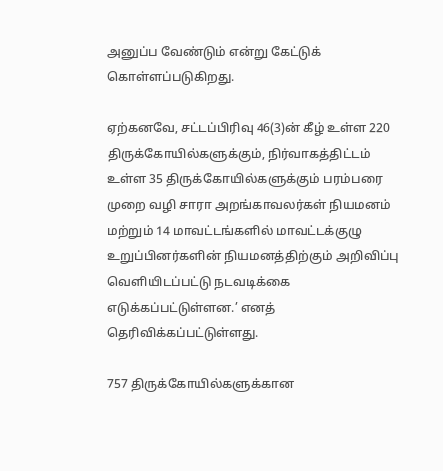அனுப்ப வேண்டும் என்று கேட்டுக் கொள்ளப்படுகிறது.

ஏற்கனவே, சட்டப்பிரிவு 46(3)ன் கீழ் உள்ள 220 திருக்கோயில்களுக்கும், நிர்வாகத்திட்டம் உள்ள 35 திருக்கோயில்களுக்கும் பரம்பரை முறை வழி சாரா அறங்காவலர்கள் நியமனம் மற்றும் 14 மாவட்டங்களில் மாவட்டக்குழு உறுப்பினர்களின் நியமனத்திற்கும் அறிவிப்பு வெளியிடப்பட்டு நடவடிக்கை எடுக்கப்பட்டுள்ளன.’ எனத் தெரிவிக்கப்பட்டுள்ளது.

757 திருக்கோயில்களுக்கான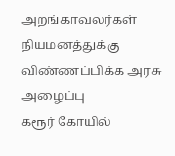அறங்காவலர்கள் நியமனத்துக்கு விண்ணப்பிக்க அரசு அழைப்பு
கரூர் கோயில்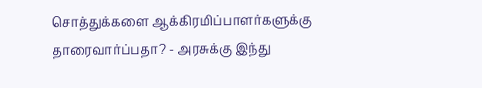சொத்துக்களை ஆக்கிரமிப்பாளர்களுக்கு தாரைவார்ப்பதா? - அரசுக்கு இந்து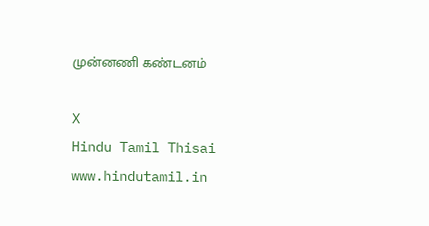முன்னணி கண்டனம்

X
Hindu Tamil Thisai
www.hindutamil.in